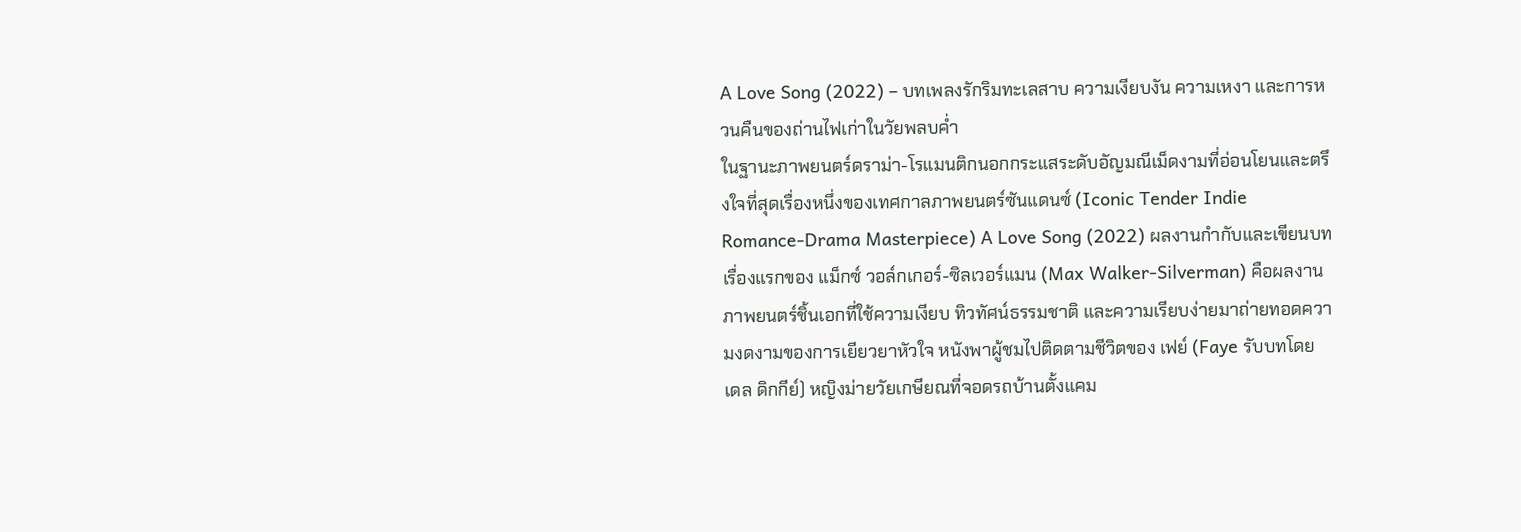A Love Song (2022) – บทเพลงรักริมทะเลสาบ ความเงียบงัน ความเหงา และการหวนคืนของถ่านไฟเก่าในวัยพลบค่ำ
ในฐานะภาพยนตร์ดราม่า-โรแมนติกนอกกระแสระดับอัญมณีเม็ดงามที่อ่อนโยนและตรึงใจที่สุดเรื่องหนึ่งของเทศกาลภาพยนตร์ซันแดนซ์ (Iconic Tender Indie Romance-Drama Masterpiece) A Love Song (2022) ผลงานกำกับและเขียนบทเรื่องแรกของ แม็กซ์ วอล์กเกอร์-ซิลเวอร์แมน (Max Walker-Silverman) คือผลงานภาพยนตร์ชิ้นเอกที่ใช้ความเงียบ ทิวทัศน์ธรรมชาติ และความเรียบง่ายมาถ่ายทอดความงดงามของการเยียวยาหัวใจ หนังพาผู้ชมไปติดตามชีวิตของ เฟย์ (Faye รับบทโดย เดล ดิกกีย์) หญิงม่ายวัยเกษียณที่จอดรถบ้านตั้งแคม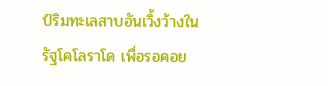ป์ริมทะเลสาบอันเวิ้งว้างในรัฐโคโลราโด เพื่อรอคอย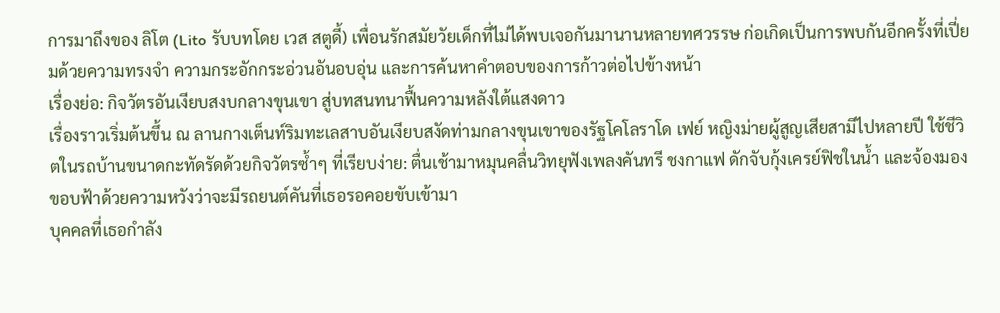การมาถึงของ ลิโต (Lito รับบทโดย เวส สตูดี้) เพื่อนรักสมัยวัยเด็กที่ไม่ได้พบเจอกันมานานหลายทศวรรษ ก่อเกิดเป็นการพบกันอีกครั้งที่เปี่ยมด้วยความทรงจำ ความกระอักกระอ่วนอันอบอุ่น และการค้นหาคำตอบของการก้าวต่อไปข้างหน้า
เรื่องย่อ: กิจวัตรอันเงียบสงบกลางขุนเขา สู่บทสนทนาฟื้นความหลังใต้แสงดาว
เรื่องราวเริ่มต้นขึ้น ณ ลานกางเต็นท์ริมทะเลสาบอันเงียบสงัดท่ามกลางขุนเขาของรัฐโคโลราโด เฟย์ หญิงม่ายผู้สูญเสียสามีไปหลายปี ใช้ชีวิตในรถบ้านขนาดกะทัดรัดด้วยกิจวัตรซ้ำๆ ที่เรียบง่าย: ตื่นเช้ามาหมุนคลื่นวิทยุฟังเพลงคันทรี ชงกาแฟ ดักจับกุ้งเครย์ฟิชในน้ำ และจ้องมองขอบฟ้าด้วยความหวังว่าจะมีรถยนต์คันที่เธอรอคอยขับเข้ามา
บุคคลที่เธอกำลัง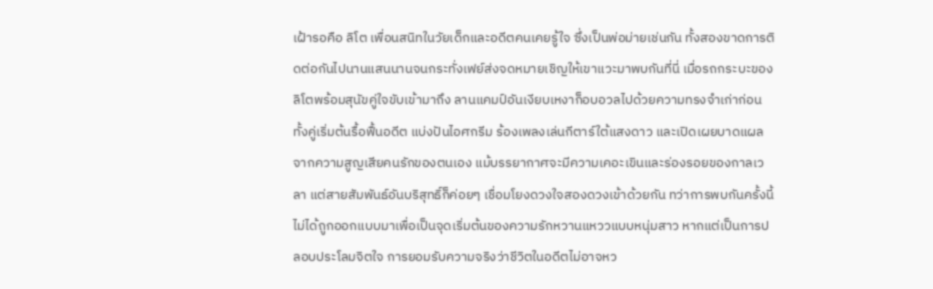เฝ้ารอคือ ลิโต เพื่อนสนิทในวัยเด็กและอดีตคนเคยรู้ใจ ซึ่งเป็นพ่อม่ายเช่นกัน ทั้งสองขาดการติดต่อกันไปนานแสนนานจนกระทั่งเฟย์ส่งจดหมายเชิญให้เขาแวะมาพบกันที่นี่ เมื่อรถกระบะของลิโตพร้อมสุนัขคู่ใจขับเข้ามาถึง ลานแคมป์อันเงียบเหงาก็อบอวลไปด้วยความทรงจำเก่าก่อน
ทั้งคู่เริ่มต้นรื้อฟื้นอดีต แบ่งปันไอศกรีม ร้องเพลงเล่นกีตาร์ใต้แสงดาว และเปิดเผยบาดแผลจากความสูญเสียคนรักของตนเอง แม้บรรยากาศจะมีความเคอะเขินและร่องรอยของกาลเวลา แต่สายสัมพันธ์อันบริสุทธิ์ก็ค่อยๆ เชื่อมโยงดวงใจสองดวงเข้าด้วยกัน ทว่าการพบกันครั้งนี้ไม่ได้ถูกออกแบบมาเพื่อเป็นจุดเริ่มต้นของความรักหวานแหววแบบหนุ่มสาว หากแต่เป็นการปลอบประโลมจิตใจ การยอมรับความจริงว่าชีวิตในอดีตไม่อาจหว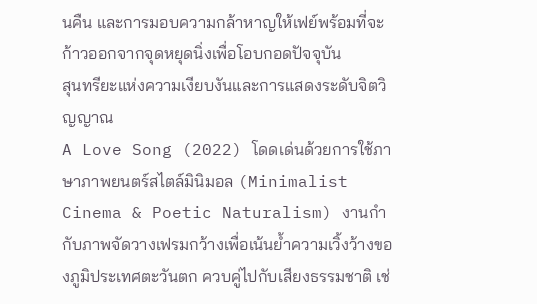นคืน และการมอบความกล้าหาญให้เฟย์พร้อมที่จะก้าวออกจากจุดหยุดนิ่งเพื่อโอบกอดปัจจุบัน
สุนทรียะแห่งความเงียบงันและการแสดงระดับจิตวิญญาณ
A Love Song (2022) โดดเด่นด้วยการใช้ภาษาภาพยนตร์สไตล์มินิมอล (Minimalist Cinema & Poetic Naturalism) งานกำกับภาพจัดวางเฟรมกว้างเพื่อเน้นย้ำความเวิ้งว้างของภูมิประเทศตะวันตก ควบคู่ไปกับเสียงธรรมชาติ เช่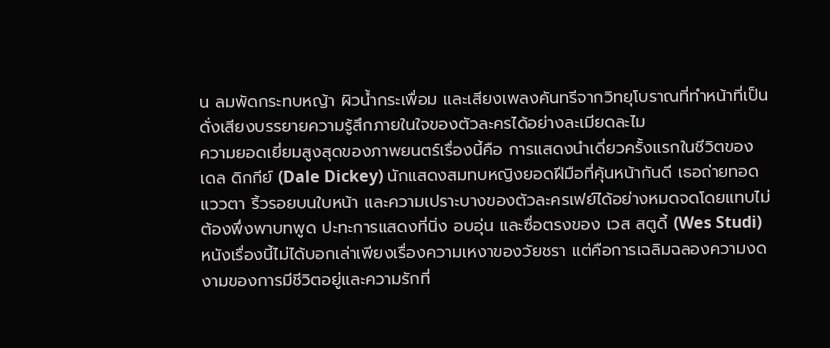น ลมพัดกระทบหญ้า ผิวน้ำกระเพื่อม และเสียงเพลงคันทรีจากวิทยุโบราณที่ทำหน้าที่เป็นดั่งเสียงบรรยายความรู้สึกภายในใจของตัวละครได้อย่างละเมียดละไม
ความยอดเยี่ยมสูงสุดของภาพยนตร์เรื่องนี้คือ การแสดงนำเดี่ยวครั้งแรกในชีวิตของ เดล ดิกกีย์ (Dale Dickey) นักแสดงสมทบหญิงยอดฝีมือที่คุ้นหน้ากันดี เธอถ่ายทอดแววตา ริ้วรอยบนใบหน้า และความเปราะบางของตัวละครเฟย์ได้อย่างหมดจดโดยแทบไม่ต้องพึ่งพาบทพูด ปะทะการแสดงที่นิ่ง อบอุ่น และซื่อตรงของ เวส สตูดี้ (Wes Studi) หนังเรื่องนี้ไม่ได้บอกเล่าเพียงเรื่องความเหงาของวัยชรา แต่คือการเฉลิมฉลองความงดงามของการมีชีวิตอยู่และความรักที่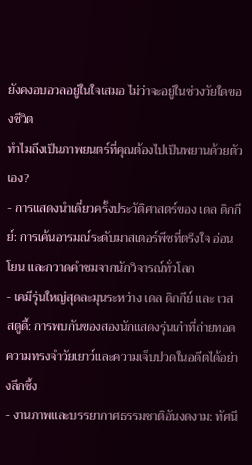ยังคงอบอวลอยู่ในใจเสมอ ไม่ว่าจะอยู่ในช่วงวัยใดของชีวิต
ทำไมถึงเป็นภาพยนตร์ที่คุณต้องไปเป็นพยานด้วยตัวเอง?
- การแสดงนำเดี่ยวครั้งประวัติศาสตร์ของ เดล ดิกกีย์: การเค้นอารมณ์ระดับมาสเตอร์พีซที่ตรึงใจ อ่อนโยน และกวาดคำชมจากนักวิจารณ์ทั่วโลก
- เคมีรุ่นใหญ่สุดละมุนระหว่าง เดล ดิกกีย์ และ เวส สตูดี้: การพบกันของสองนักแสดงรุ่นเก๋าที่ถ่ายทอดความทรงจำวัยเยาว์และความเจ็บปวดในอดีตได้อย่างลึกซึ้ง
- งานภาพและบรรยากาศธรรมชาติอันงดงาม: ทัศนี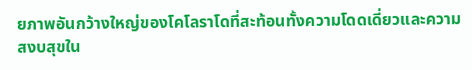ยภาพอันกว้างใหญ่ของโคโลราโดที่สะท้อนทั้งความโดดเดี่ยวและความสงบสุขใน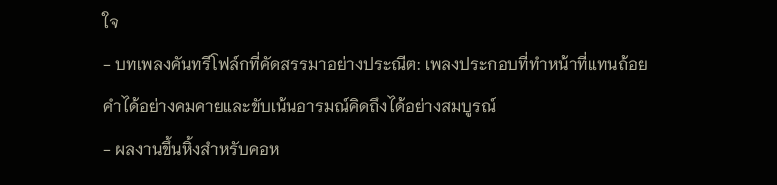ใจ
- บทเพลงคันทรีโฟล์กที่คัดสรรมาอย่างประณีต: เพลงประกอบที่ทำหน้าที่แทนถ้อยคำได้อย่างคมคายและขับเน้นอารมณ์คิดถึงได้อย่างสมบูรณ์
- ผลงานขึ้นหิ้งสำหรับคอห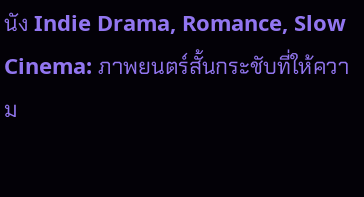นัง Indie Drama, Romance, Slow Cinema: ภาพยนตร์สั้นกระชับที่ให้ความ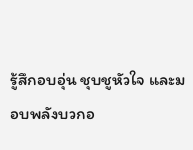รู้สึกอบอุ่น ชุบชูหัวใจ และมอบพลังบวกอ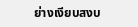ย่างเงียบสงบ